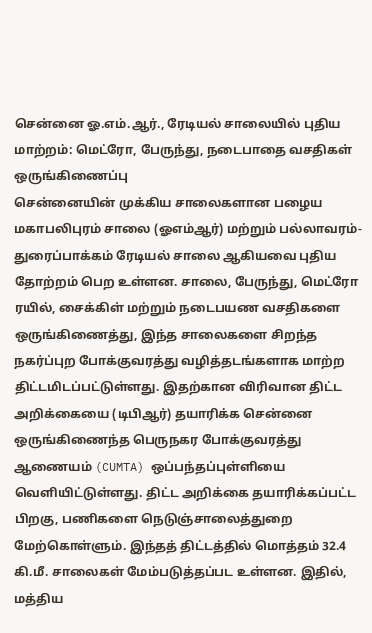சென்னை ஓ.எம்.ஆர்., ரேடியல் சாலையில் புதிய மாற்றம்: மெட்ரோ, பேருந்து, நடைபாதை வசதிகள் ஒருங்கிணைப்பு
சென்னையின் முக்கிய சாலைகளான பழைய மகாபலிபுரம் சாலை (ஓஎம்ஆர்) மற்றும் பல்லாவரம்-துரைப்பாக்கம் ரேடியல் சாலை ஆகியவை புதிய தோற்றம் பெற உள்ளன. சாலை, பேருந்து, மெட்ரோ ரயில், சைக்கிள் மற்றும் நடைபயண வசதிகளை ஒருங்கிணைத்து, இந்த சாலைகளை சிறந்த நகர்ப்புற போக்குவரத்து வழித்தடங்களாக மாற்ற திட்டமிடப்பட்டுள்ளது. இதற்கான விரிவான திட்ட அறிக்கையை (டிபிஆர்) தயாரிக்க சென்னை ஒருங்கிணைந்த பெருநகர போக்குவரத்து ஆணையம் (CUMTA) ஒப்பந்தப்புள்ளியை வெளியிட்டுள்ளது. திட்ட அறிக்கை தயாரிக்கப்பட்ட பிறகு, பணிகளை நெடுஞ்சாலைத்துறை மேற்கொள்ளும். இந்தத் திட்டத்தில் மொத்தம் 32.4 கி.மீ. சாலைகள் மேம்படுத்தப்பட உள்ளன. இதில், மத்திய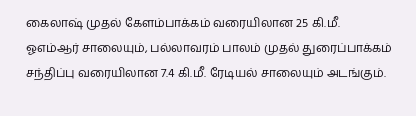கைலாஷ் முதல் கேளம்பாக்கம் வரையிலான 25 கி.மீ. ஓஎம்ஆர் சாலையும், பல்லாவரம் பாலம் முதல் துரைப்பாக்கம் சந்திப்பு வரையிலான 7.4 கி.மீ. ரேடியல் சாலையும் அடங்கும்.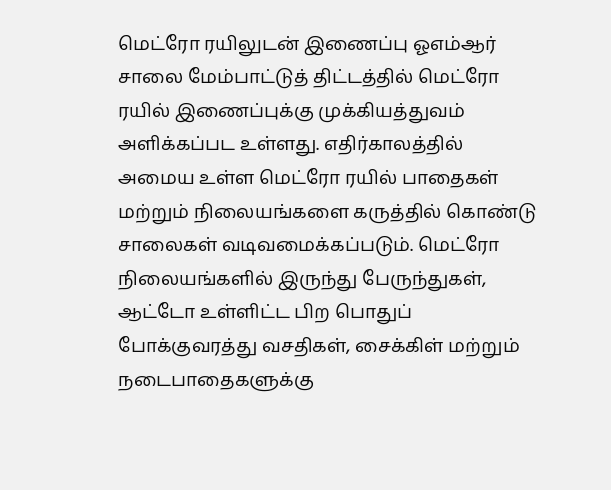மெட்ரோ ரயிலுடன் இணைப்பு ஓஎம்ஆர் சாலை மேம்பாட்டுத் திட்டத்தில் மெட்ரோ ரயில் இணைப்புக்கு முக்கியத்துவம் அளிக்கப்பட உள்ளது. எதிர்காலத்தில் அமைய உள்ள மெட்ரோ ரயில் பாதைகள் மற்றும் நிலையங்களை கருத்தில் கொண்டு சாலைகள் வடிவமைக்கப்படும். மெட்ரோ நிலையங்களில் இருந்து பேருந்துகள், ஆட்டோ உள்ளிட்ட பிற பொதுப் போக்குவரத்து வசதிகள், சைக்கிள் மற்றும் நடைபாதைகளுக்கு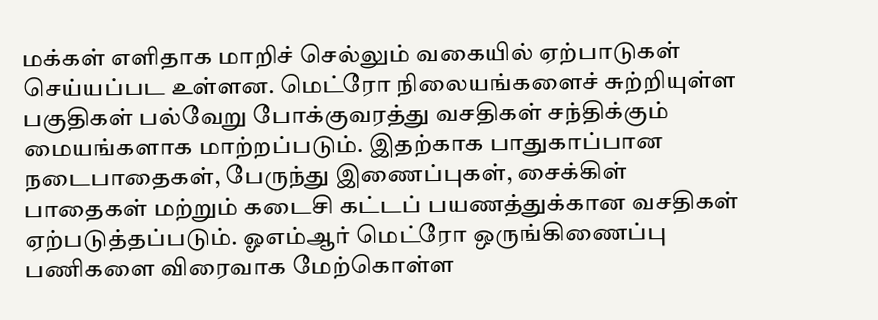மக்கள் எளிதாக மாறிச் செல்லும் வகையில் ஏற்பாடுகள் செய்யப்பட உள்ளன. மெட்ரோ நிலையங்களைச் சுற்றியுள்ள பகுதிகள் பல்வேறு போக்குவரத்து வசதிகள் சந்திக்கும் மையங்களாக மாற்றப்படும். இதற்காக பாதுகாப்பான நடைபாதைகள், பேருந்து இணைப்புகள், சைக்கிள் பாதைகள் மற்றும் கடைசி கட்டப் பயணத்துக்கான வசதிகள் ஏற்படுத்தப்படும். ஓஎம்ஆர் மெட்ரோ ஒருங்கிணைப்பு பணிகளை விரைவாக மேற்கொள்ள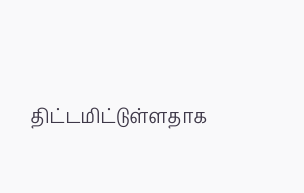திட்டமிட்டுள்ளதாக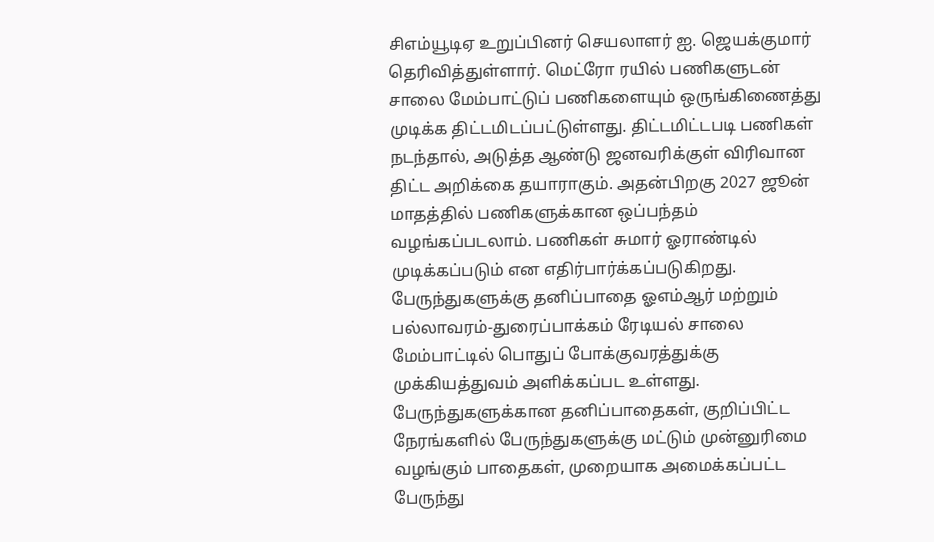சிஎம்யூடிஏ உறுப்பினர் செயலாளர் ஐ. ஜெயக்குமார் தெரிவித்துள்ளார். மெட்ரோ ரயில் பணிகளுடன் சாலை மேம்பாட்டுப் பணிகளையும் ஒருங்கிணைத்து முடிக்க திட்டமிடப்பட்டுள்ளது. திட்டமிட்டபடி பணிகள் நடந்தால், அடுத்த ஆண்டு ஜனவரிக்குள் விரிவான திட்ட அறிக்கை தயாராகும். அதன்பிறகு 2027 ஜூன் மாதத்தில் பணிகளுக்கான ஒப்பந்தம் வழங்கப்படலாம். பணிகள் சுமார் ஓராண்டில் முடிக்கப்படும் என எதிர்பார்க்கப்படுகிறது. பேருந்துகளுக்கு தனிப்பாதை ஓஎம்ஆர் மற்றும் பல்லாவரம்-துரைப்பாக்கம் ரேடியல் சாலை மேம்பாட்டில் பொதுப் போக்குவரத்துக்கு முக்கியத்துவம் அளிக்கப்பட உள்ளது. பேருந்துகளுக்கான தனிப்பாதைகள், குறிப்பிட்ட நேரங்களில் பேருந்துகளுக்கு மட்டும் முன்னுரிமை வழங்கும் பாதைகள், முறையாக அமைக்கப்பட்ட பேருந்து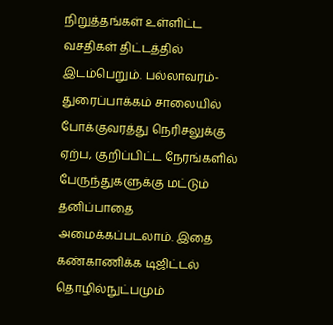நிறுத்தங்கள் உள்ளிட்ட வசதிகள் திட்டத்தில் இடம்பெறும். பல்லாவரம்-துரைப்பாக்கம் சாலையில் போக்குவரத்து நெரிசலுக்கு ஏற்ப, குறிப்பிட்ட நேரங்களில் பேருந்துகளுக்கு மட்டும் தனிப்பாதை அமைக்கப்படலாம். இதை கண்காணிக்க டிஜிட்டல் தொழில்நுட்பமும்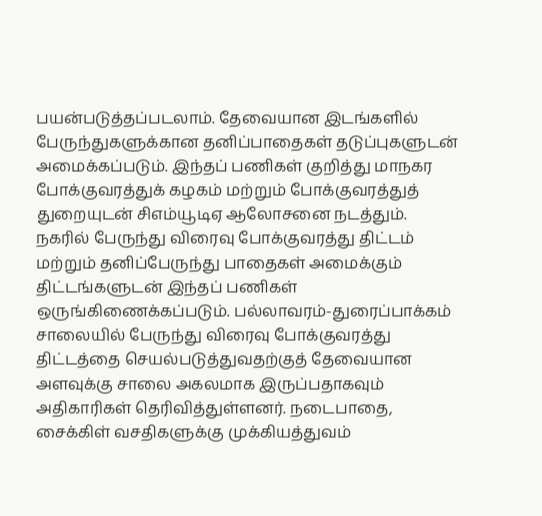பயன்படுத்தப்படலாம். தேவையான இடங்களில் பேருந்துகளுக்கான தனிப்பாதைகள் தடுப்புகளுடன் அமைக்கப்படும். இந்தப் பணிகள் குறித்து மாநகர போக்குவரத்துக் கழகம் மற்றும் போக்குவரத்துத் துறையுடன் சிஎம்யூடிஏ ஆலோசனை நடத்தும். நகரில் பேருந்து விரைவு போக்குவரத்து திட்டம் மற்றும் தனிப்பேருந்து பாதைகள் அமைக்கும் திட்டங்களுடன் இந்தப் பணிகள் ஒருங்கிணைக்கப்படும். பல்லாவரம்-துரைப்பாக்கம் சாலையில் பேருந்து விரைவு போக்குவரத்து திட்டத்தை செயல்படுத்துவதற்குத் தேவையான அளவுக்கு சாலை அகலமாக இருப்பதாகவும் அதிகாரிகள் தெரிவித்துள்ளனர். நடைபாதை, சைக்கிள் வசதிகளுக்கு முக்கியத்துவம்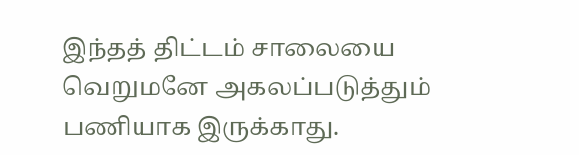இந்தத் திட்டம் சாலையை வெறுமனே அகலப்படுத்தும் பணியாக இருக்காது.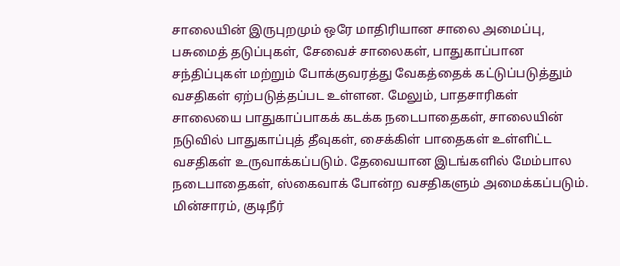சாலையின் இருபுறமும் ஒரே மாதிரியான சாலை அமைப்பு, பசுமைத் தடுப்புகள், சேவைச் சாலைகள், பாதுகாப்பான சந்திப்புகள் மற்றும் போக்குவரத்து வேகத்தைக் கட்டுப்படுத்தும் வசதிகள் ஏற்படுத்தப்பட உள்ளன. மேலும், பாதசாரிகள் சாலையை பாதுகாப்பாகக் கடக்க நடைபாதைகள், சாலையின் நடுவில் பாதுகாப்புத் தீவுகள், சைக்கிள் பாதைகள் உள்ளிட்ட வசதிகள் உருவாக்கப்படும். தேவையான இடங்களில் மேம்பால நடைபாதைகள், ஸ்கைவாக் போன்ற வசதிகளும் அமைக்கப்படும். மின்சாரம், குடிநீர்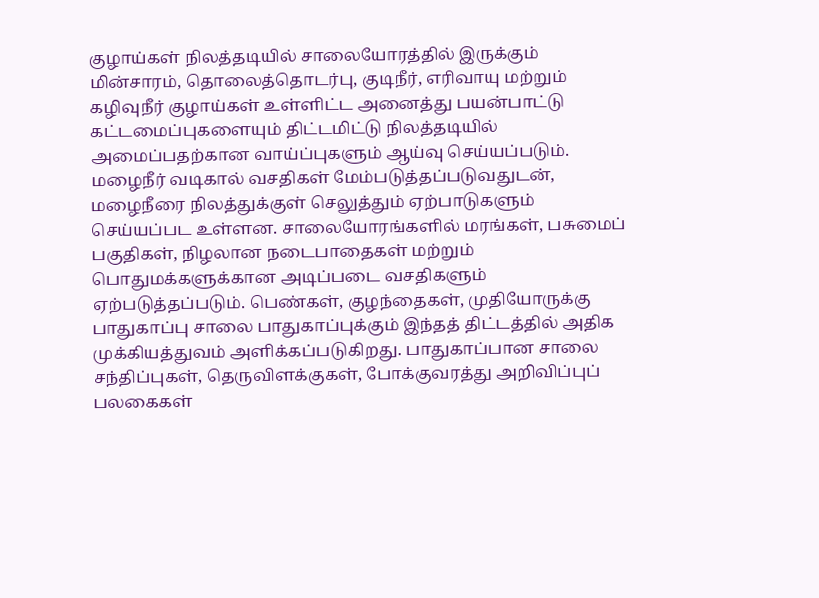குழாய்கள் நிலத்தடியில் சாலையோரத்தில் இருக்கும் மின்சாரம், தொலைத்தொடர்பு, குடிநீர், எரிவாயு மற்றும் கழிவுநீர் குழாய்கள் உள்ளிட்ட அனைத்து பயன்பாட்டு கட்டமைப்புகளையும் திட்டமிட்டு நிலத்தடியில் அமைப்பதற்கான வாய்ப்புகளும் ஆய்வு செய்யப்படும். மழைநீர் வடிகால் வசதிகள் மேம்படுத்தப்படுவதுடன், மழைநீரை நிலத்துக்குள் செலுத்தும் ஏற்பாடுகளும் செய்யப்பட உள்ளன. சாலையோரங்களில் மரங்கள், பசுமைப் பகுதிகள், நிழலான நடைபாதைகள் மற்றும் பொதுமக்களுக்கான அடிப்படை வசதிகளும் ஏற்படுத்தப்படும். பெண்கள், குழந்தைகள், முதியோருக்கு பாதுகாப்பு சாலை பாதுகாப்புக்கும் இந்தத் திட்டத்தில் அதிக முக்கியத்துவம் அளிக்கப்படுகிறது. பாதுகாப்பான சாலை சந்திப்புகள், தெருவிளக்குகள், போக்குவரத்து அறிவிப்புப் பலகைகள்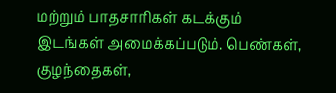மற்றும் பாதசாரிகள் கடக்கும் இடங்கள் அமைக்கப்படும். பெண்கள், குழந்தைகள்,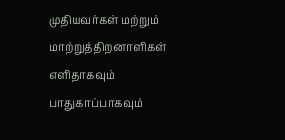முதியவர்கள் மற்றும் மாற்றுத்திறனாளிகள் எளிதாகவும் பாதுகாப்பாகவும்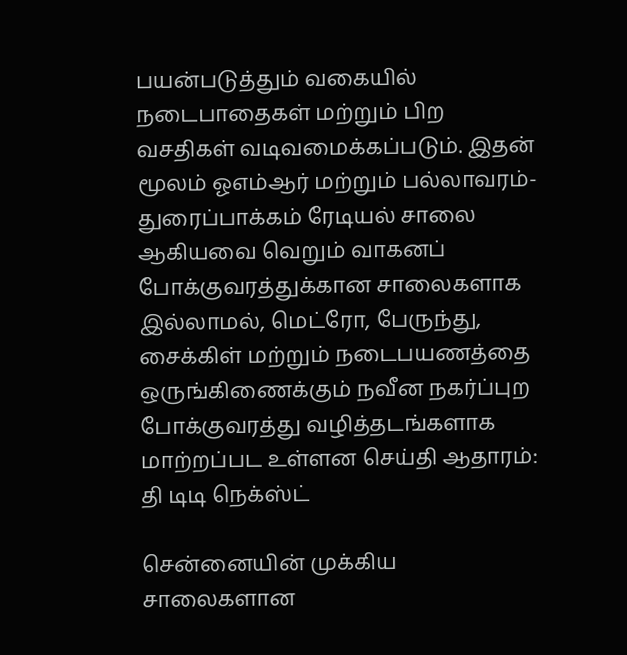பயன்படுத்தும் வகையில் நடைபாதைகள் மற்றும் பிற வசதிகள் வடிவமைக்கப்படும். இதன் மூலம் ஓஎம்ஆர் மற்றும் பல்லாவரம்-துரைப்பாக்கம் ரேடியல் சாலை ஆகியவை வெறும் வாகனப் போக்குவரத்துக்கான சாலைகளாக இல்லாமல், மெட்ரோ, பேருந்து, சைக்கிள் மற்றும் நடைபயணத்தை ஒருங்கிணைக்கும் நவீன நகர்ப்புற போக்குவரத்து வழித்தடங்களாக மாற்றப்பட உள்ளன செய்தி ஆதாரம்: தி டிடி நெக்ஸ்ட்

சென்னையின் முக்கிய சாலைகளான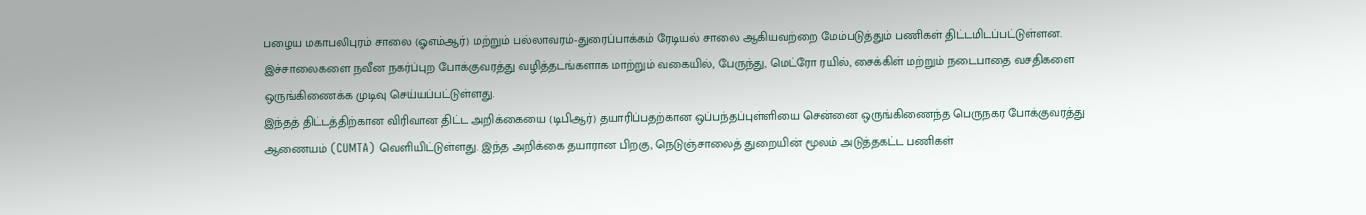பழைய மகாபலிபுரம் சாலை (ஓஎம்ஆர்) மற்றும் பல்லாவரம்-துரைப்பாக்கம் ரேடியல் சாலை ஆகியவற்றை மேம்படுத்தும் பணிகள் திட்டமிடப்பட்டுள்ளன. இச்சாலைகளை நவீன நகர்ப்புற போக்குவரத்து வழித்தடங்களாக மாற்றும் வகையில், பேருந்து, மெட்ரோ ரயில், சைக்கிள் மற்றும் நடைபாதை வசதிகளை ஒருங்கிணைக்க முடிவு செய்யப்பட்டுள்ளது.
இந்தத் திட்டத்திற்கான விரிவான திட்ட அறிக்கையை (டிபிஆர்) தயாரிப்பதற்கான ஒப்பந்தப்புள்ளியை சென்னை ஒருங்கிணைந்த பெருநகர போக்குவரத்து ஆணையம் (CUMTA) வெளியிட்டுள்ளது. இந்த அறிக்கை தயாரான பிறகு, நெடுஞ்சாலைத் துறையின் மூலம் அடுத்தகட்ட பணிகள்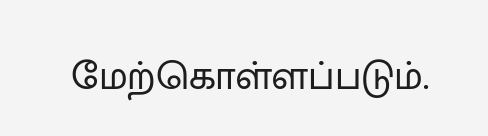மேற்கொள்ளப்படும்.